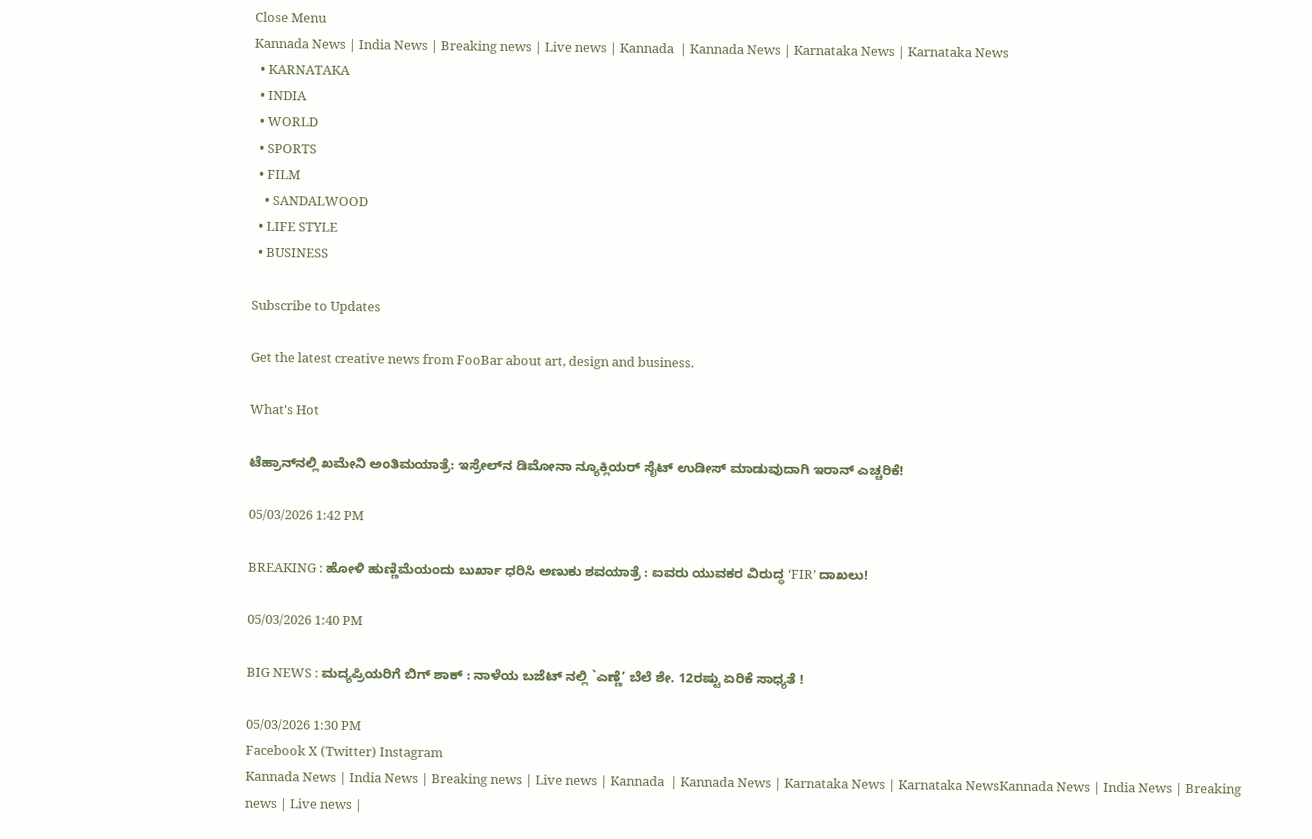Close Menu
Kannada News | India News | Breaking news | Live news | Kannada  | Kannada News | Karnataka News | Karnataka News
  • KARNATAKA
  • INDIA
  • WORLD
  • SPORTS
  • FILM
    • SANDALWOOD
  • LIFE STYLE
  • BUSINESS

Subscribe to Updates

Get the latest creative news from FooBar about art, design and business.

What's Hot

ಟೆಹ್ರಾನ್‌ನಲ್ಲಿ ಖಮೇನಿ ಅಂತಿಮಯಾತ್ರೆ: ಇಸ್ರೇಲ್‌ನ ಡಿಮೋನಾ ನ್ಯೂಕ್ಲಿಯರ್ ಸೈಟ್ ಉಡೀಸ್ ಮಾಡುವುದಾಗಿ ಇರಾನ್ ಎಚ್ಚರಿಕೆ!

05/03/2026 1:42 PM

BREAKING : ಹೋಳಿ ಹುಣ್ಣಿಮೆಯಂದು ಬುರ್ಖಾ ಧರಿಸಿ ಅಣುಕು ಶವಯಾತ್ರೆ : ಐವರು ಯುವಕರ ವಿರುದ್ಧ ‘FIR’ ದಾಖಲು!

05/03/2026 1:40 PM

BIG NEWS : ಮದ್ಯಪ್ರಿಯರಿಗೆ ಬಿಗ್ ಶಾಕ್ : ನಾಳೆಯ ಬಜೆಟ್ ನಲ್ಲಿ `ಎಣ್ಣೆ’ ಬೆಲೆ ಶೇ. 12ರಷ್ಟು ಏರಿಕೆ ಸಾಧ್ಯತೆ !

05/03/2026 1:30 PM
Facebook X (Twitter) Instagram
Kannada News | India News | Breaking news | Live news | Kannada  | Kannada News | Karnataka News | Karnataka NewsKannada News | India News | Breaking news | Live news |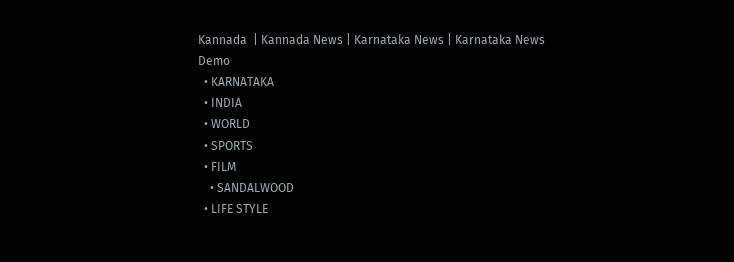Kannada  | Kannada News | Karnataka News | Karnataka News
Demo
  • KARNATAKA
  • INDIA
  • WORLD
  • SPORTS
  • FILM
    • SANDALWOOD
  • LIFE STYLE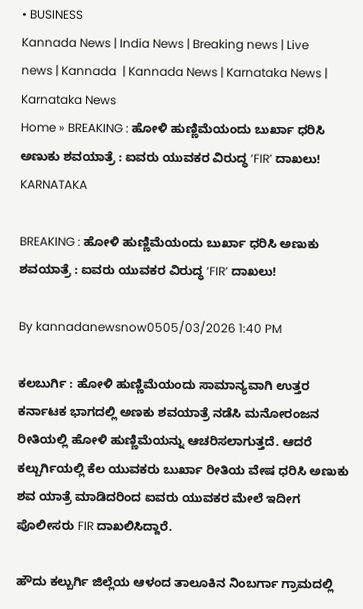• BUSINESS
Kannada News | India News | Breaking news | Live news | Kannada  | Kannada News | Karnataka News | Karnataka News
Home » BREAKING : ಹೋಳಿ ಹುಣ್ಣಿಮೆಯಂದು ಬುರ್ಖಾ ಧರಿಸಿ ಅಣುಕು ಶವಯಾತ್ರೆ : ಐವರು ಯುವಕರ ವಿರುದ್ಧ ‘FIR’ ದಾಖಲು!
KARNATAKA

BREAKING : ಹೋಳಿ ಹುಣ್ಣಿಮೆಯಂದು ಬುರ್ಖಾ ಧರಿಸಿ ಅಣುಕು ಶವಯಾತ್ರೆ : ಐವರು ಯುವಕರ ವಿರುದ್ಧ ‘FIR’ ದಾಖಲು!

By kannadanewsnow0505/03/2026 1:40 PM

ಕಲಬುರ್ಗಿ : ಹೋಳಿ ಹುಣ್ಣಿಮೆಯಂದು ಸಾಮಾನ್ಯವಾಗಿ ಉತ್ತರ ಕರ್ನಾಟಕ ಭಾಗದಲ್ಲಿ ಅಣಕು ಶವಯಾತ್ರೆ ನಡೆಸಿ ಮನೋರಂಜನ ರೀತಿಯಲ್ಲಿ ಹೋಳಿ ಹುಣ್ಣಿಮೆಯನ್ನು ಆಚರಿಸಲಾಗುತ್ತದೆ. ಆದರೆ ಕಲ್ಬುರ್ಗಿಯಲ್ಲಿ ಕೆಲ ಯುವಕರು ಬುರ್ಖಾ ರೀತಿಯ ವೇಷ ಧರಿಸಿ ಅಣುಕು ಶವ ಯಾತ್ರೆ ಮಾಡಿದರಿಂದ ಐವರು ಯುವಕರ ಮೇಲೆ ಇದೀಗ ಪೊಲೀಸರು FIR ದಾಖಲಿಸಿದ್ದಾರೆ.

ಹೌದು ಕಲ್ಬುರ್ಗಿ ಜಿಲ್ಲೆಯ ಆಳಂದ ತಾಲೂಕಿನ ನಿಂಬರ್ಗಾ ಗ್ರಾಮದಲ್ಲಿ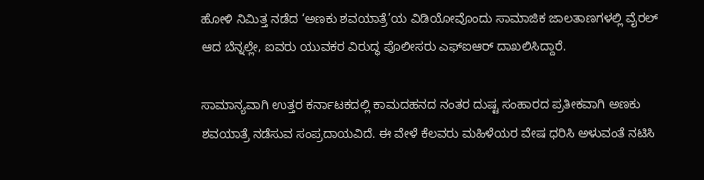ಹೋಳಿ ನಿಮಿತ್ತ ನಡೆದ ‘ಅಣಕು ಶವಯಾತ್ರೆ’ಯ ವಿಡಿಯೋವೊಂದು ಸಾಮಾಜಿಕ ಜಾಲತಾಣಗಳಲ್ಲಿ ವೈರಲ್ ಆದ ಬೆನ್ನಲ್ಲೇ, ಐವರು ಯುವಕರ ವಿರುದ್ಧ ಪೊಲೀಸರು ಎಫ್ಐಆರ್ ದಾಖಲಿಸಿದ್ದಾರೆ.

ಸಾಮಾನ್ಯವಾಗಿ ಉತ್ತರ ಕರ್ನಾಟಕದಲ್ಲಿ ಕಾಮದಹನದ ನಂತರ ದುಷ್ಟ ಸಂಹಾರದ ಪ್ರತೀಕವಾಗಿ ಅಣಕು ಶವಯಾತ್ರೆ ನಡೆಸುವ ಸಂಪ್ರದಾಯವಿದೆ. ಈ ವೇಳೆ ಕೆಲವರು ಮಹಿಳೆಯರ ವೇಷ ಧರಿಸಿ ಅಳುವಂತೆ ನಟಿಸಿ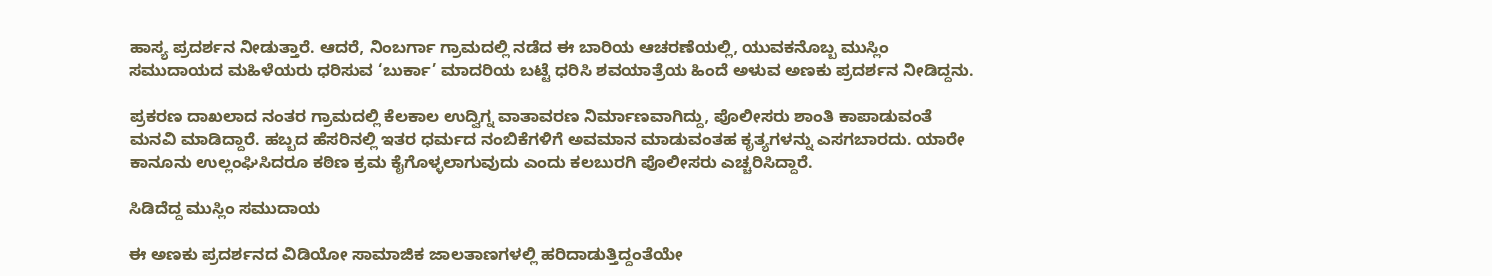ಹಾಸ್ಯ ಪ್ರದರ್ಶನ ನೀಡುತ್ತಾರೆ. ಆದರೆ, ನಿಂಬರ್ಗಾ ಗ್ರಾಮದಲ್ಲಿ ನಡೆದ ಈ ಬಾರಿಯ ಆಚರಣೆಯಲ್ಲಿ, ಯುವಕನೊಬ್ಬ ಮುಸ್ಲಿಂ ಸಮುದಾಯದ ಮಹಿಳೆಯರು ಧರಿಸುವ ‘ಬುರ್ಕಾ’ ಮಾದರಿಯ ಬಟ್ಟೆ ಧರಿಸಿ ಶವಯಾತ್ರೆಯ ಹಿಂದೆ ಅಳುವ ಅಣಕು ಪ್ರದರ್ಶನ ನೀಡಿದ್ದನು.

ಪ್ರಕರಣ ದಾಖಲಾದ ನಂತರ ಗ್ರಾಮದಲ್ಲಿ ಕೆಲಕಾಲ ಉದ್ವಿಗ್ನ ವಾತಾವರಣ ನಿರ್ಮಾಣವಾಗಿದ್ದು, ಪೊಲೀಸರು ಶಾಂತಿ ಕಾಪಾಡುವಂತೆ ಮನವಿ ಮಾಡಿದ್ದಾರೆ. ಹಬ್ಬದ ಹೆಸರಿನಲ್ಲಿ ಇತರ ಧರ್ಮದ ನಂಬಿಕೆಗಳಿಗೆ ಅವಮಾನ ಮಾಡುವಂತಹ ಕೃತ್ಯಗಳನ್ನು ಎಸಗಬಾರದು. ಯಾರೇ ಕಾನೂನು ಉಲ್ಲಂಘಿಸಿದರೂ ಕಠಿಣ ಕ್ರಮ ಕೈಗೊಳ್ಳಲಾಗುವುದು ಎಂದು ಕಲಬುರಗಿ ಪೊಲೀಸರು ಎಚ್ಚರಿಸಿದ್ದಾರೆ.

ಸಿಡಿದೆದ್ದ ಮುಸ್ಲಿಂ ಸಮುದಾಯ

ಈ ಅಣಕು ಪ್ರದರ್ಶನದ ವಿಡಿಯೋ ಸಾಮಾಜಿಕ ಜಾಲತಾಣಗಳಲ್ಲಿ ಹರಿದಾಡುತ್ತಿದ್ದಂತೆಯೇ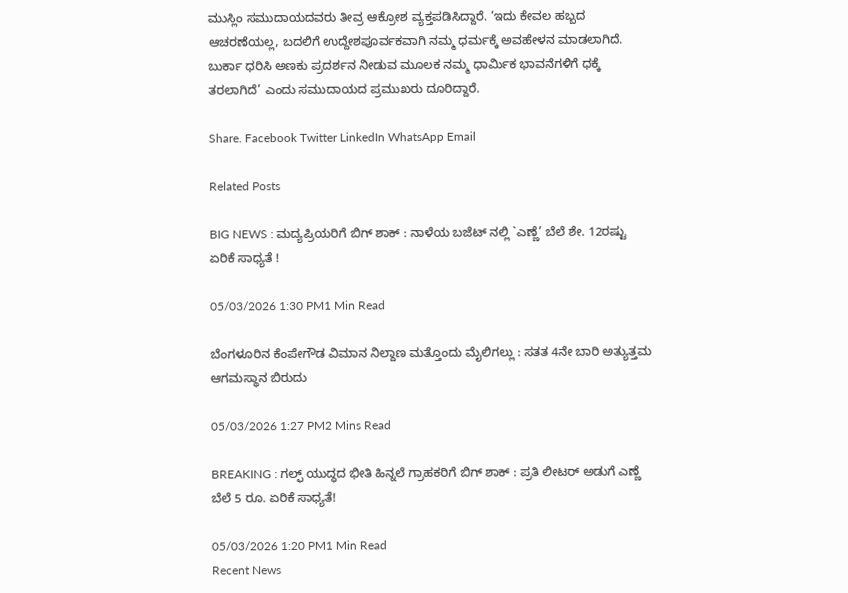ಮುಸ್ಲಿಂ ಸಮುದಾಯದವರು ತೀವ್ರ ಆಕ್ರೋಶ ವ್ಯಕ್ತಪಡಿಸಿದ್ದಾರೆ. ‘ಇದು ಕೇವಲ ಹಬ್ಬದ ಆಚರಣೆಯಲ್ಲ, ಬದಲಿಗೆ ಉದ್ದೇಶಪೂರ್ವಕವಾಗಿ ನಮ್ಮ ಧರ್ಮಕ್ಕೆ ಅವಹೇಳನ ಮಾಡಲಾಗಿದೆ. ಬುರ್ಕಾ ಧರಿಸಿ ಅಣಕು ಪ್ರದರ್ಶನ ನೀಡುವ ಮೂಲಕ ನಮ್ಮ ಧಾರ್ಮಿಕ ಭಾವನೆಗಳಿಗೆ ಧಕ್ಕೆ ತರಲಾಗಿದೆ’ ಎಂದು ಸಮುದಾಯದ ಪ್ರಮುಖರು ದೂರಿದ್ದಾರೆ.

Share. Facebook Twitter LinkedIn WhatsApp Email

Related Posts

BIG NEWS : ಮದ್ಯಪ್ರಿಯರಿಗೆ ಬಿಗ್ ಶಾಕ್ : ನಾಳೆಯ ಬಜೆಟ್ ನಲ್ಲಿ `ಎಣ್ಣೆ’ ಬೆಲೆ ಶೇ. 12ರಷ್ಟು ಏರಿಕೆ ಸಾಧ್ಯತೆ !

05/03/2026 1:30 PM1 Min Read

ಬೆಂಗಳೂರಿನ ಕೆಂಪೇಗೌಡ ವಿಮಾನ ನಿಲ್ದಾಣ ಮತ್ತೊಂದು ಮೈಲಿಗಲ್ಲು : ಸತತ 4ನೇ ಬಾರಿ ಅತ್ಯುತ್ತಮ ಆಗಮಸ್ಥಾನ ಬಿರುದು

05/03/2026 1:27 PM2 Mins Read

BREAKING : ಗಲ್ಫ್ ಯುದ್ಧದ ಭೀತಿ ಹಿನ್ನಲೆ ಗ್ರಾಹಕರಿಗೆ ಬಿಗ್ ಶಾಕ್ : ಪ್ರತಿ ಲೀಟರ್ ಅಡುಗೆ ಎಣ್ಣೆ ಬೆಲೆ 5 ರೂ. ಏರಿಕೆ ಸಾಧ್ಯತೆ!

05/03/2026 1:20 PM1 Min Read
Recent News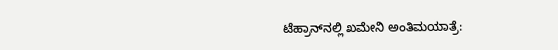ಟೆಹ್ರಾನ್‌ನಲ್ಲಿ ಖಮೇನಿ ಅಂತಿಮಯಾತ್ರೆ: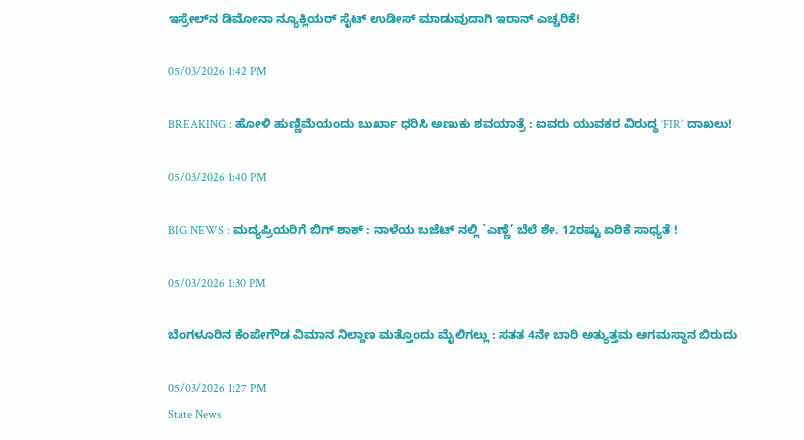ಇಸ್ರೇಲ್‌ನ ಡಿಮೋನಾ ನ್ಯೂಕ್ಲಿಯರ್ ಸೈಟ್ ಉಡೀಸ್ ಮಾಡುವುದಾಗಿ ಇರಾನ್ ಎಚ್ಚರಿಕೆ!

05/03/2026 1:42 PM

BREAKING : ಹೋಳಿ ಹುಣ್ಣಿಮೆಯಂದು ಬುರ್ಖಾ ಧರಿಸಿ ಅಣುಕು ಶವಯಾತ್ರೆ : ಐವರು ಯುವಕರ ವಿರುದ್ಧ ‘FIR’ ದಾಖಲು!

05/03/2026 1:40 PM

BIG NEWS : ಮದ್ಯಪ್ರಿಯರಿಗೆ ಬಿಗ್ ಶಾಕ್ : ನಾಳೆಯ ಬಜೆಟ್ ನಲ್ಲಿ `ಎಣ್ಣೆ’ ಬೆಲೆ ಶೇ. 12ರಷ್ಟು ಏರಿಕೆ ಸಾಧ್ಯತೆ !

05/03/2026 1:30 PM

ಬೆಂಗಳೂರಿನ ಕೆಂಪೇಗೌಡ ವಿಮಾನ ನಿಲ್ದಾಣ ಮತ್ತೊಂದು ಮೈಲಿಗಲ್ಲು : ಸತತ 4ನೇ ಬಾರಿ ಅತ್ಯುತ್ತಮ ಆಗಮಸ್ಥಾನ ಬಿರುದು

05/03/2026 1:27 PM
State News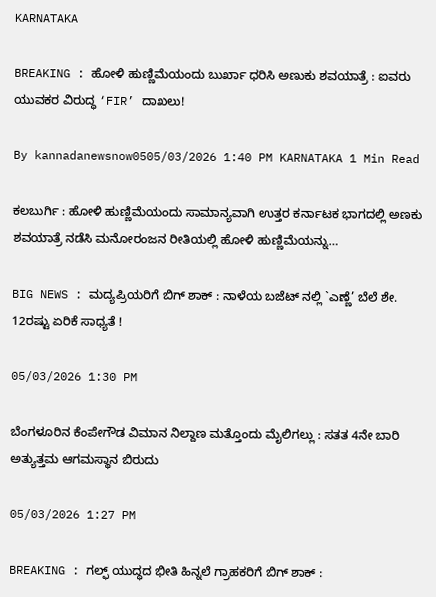KARNATAKA

BREAKING : ಹೋಳಿ ಹುಣ್ಣಿಮೆಯಂದು ಬುರ್ಖಾ ಧರಿಸಿ ಅಣುಕು ಶವಯಾತ್ರೆ : ಐವರು ಯುವಕರ ವಿರುದ್ಧ ‘FIR’ ದಾಖಲು!

By kannadanewsnow0505/03/2026 1:40 PM KARNATAKA 1 Min Read

ಕಲಬುರ್ಗಿ : ಹೋಳಿ ಹುಣ್ಣಿಮೆಯಂದು ಸಾಮಾನ್ಯವಾಗಿ ಉತ್ತರ ಕರ್ನಾಟಕ ಭಾಗದಲ್ಲಿ ಅಣಕು ಶವಯಾತ್ರೆ ನಡೆಸಿ ಮನೋರಂಜನ ರೀತಿಯಲ್ಲಿ ಹೋಳಿ ಹುಣ್ಣಿಮೆಯನ್ನು…

BIG NEWS : ಮದ್ಯಪ್ರಿಯರಿಗೆ ಬಿಗ್ ಶಾಕ್ : ನಾಳೆಯ ಬಜೆಟ್ ನಲ್ಲಿ `ಎಣ್ಣೆ’ ಬೆಲೆ ಶೇ. 12ರಷ್ಟು ಏರಿಕೆ ಸಾಧ್ಯತೆ !

05/03/2026 1:30 PM

ಬೆಂಗಳೂರಿನ ಕೆಂಪೇಗೌಡ ವಿಮಾನ ನಿಲ್ದಾಣ ಮತ್ತೊಂದು ಮೈಲಿಗಲ್ಲು : ಸತತ 4ನೇ ಬಾರಿ ಅತ್ಯುತ್ತಮ ಆಗಮಸ್ಥಾನ ಬಿರುದು

05/03/2026 1:27 PM

BREAKING : ಗಲ್ಫ್ ಯುದ್ಧದ ಭೀತಿ ಹಿನ್ನಲೆ ಗ್ರಾಹಕರಿಗೆ ಬಿಗ್ ಶಾಕ್ :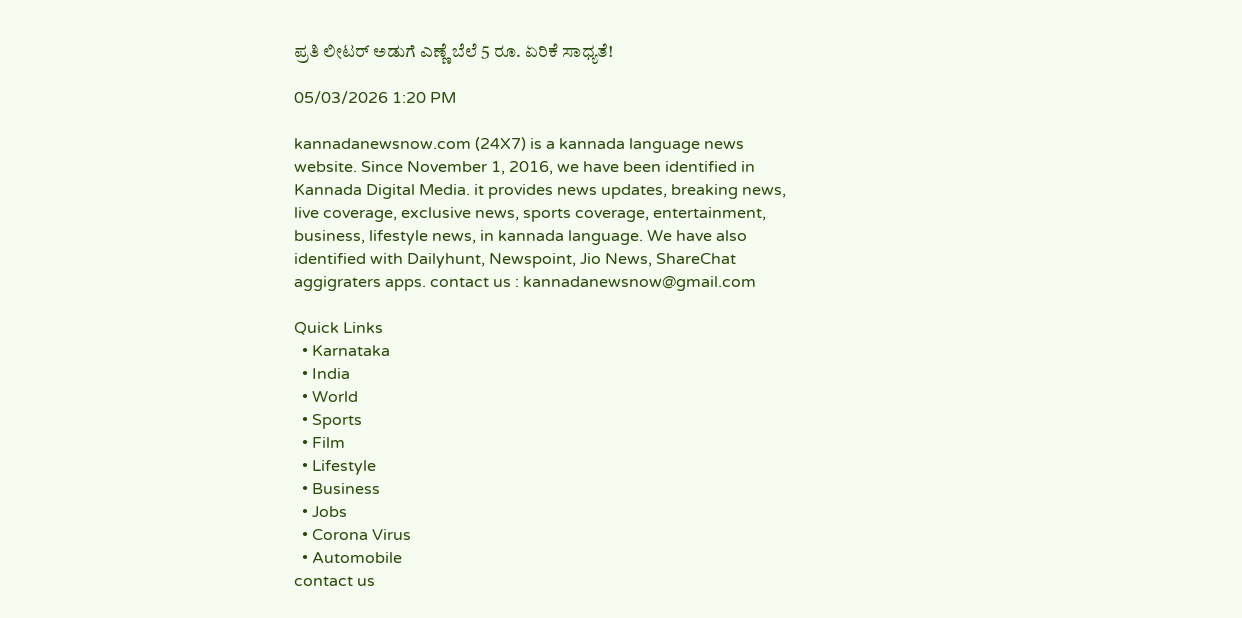ಪ್ರತಿ ಲೀಟರ್ ಅಡುಗೆ ಎಣ್ಣೆ ಬೆಲೆ 5 ರೂ. ಏರಿಕೆ ಸಾಧ್ಯತೆ!

05/03/2026 1:20 PM

kannadanewsnow.com (24X7) is a kannada language news website. Since November 1, 2016, we have been identified in Kannada Digital Media. it provides news updates, breaking news, live coverage, exclusive news, sports coverage, entertainment, business, lifestyle news, in kannada language. We have also identified with Dailyhunt, Newspoint, Jio News, ShareChat aggigraters apps. contact us : kannadanewsnow@gmail.com

Quick Links
  • Karnataka
  • India
  • World
  • Sports
  • Film
  • Lifestyle
  • Business
  • Jobs
  • Corona Virus
  • Automobile
contact us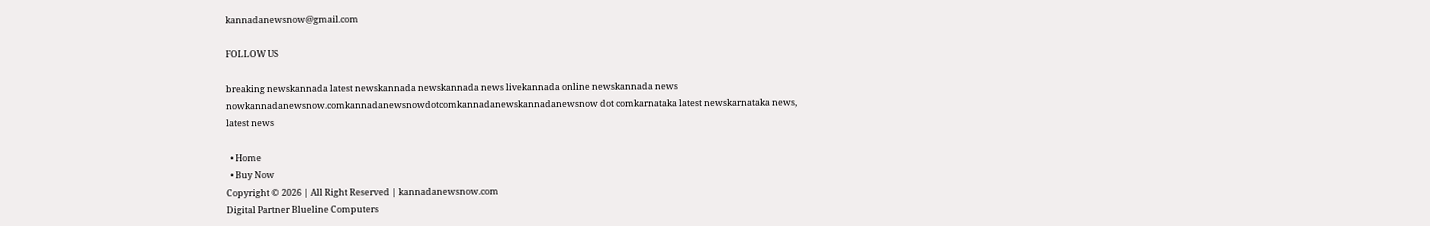kannadanewsnow@gmail.com

FOLLOW US

breaking newskannada latest newskannada newskannada news livekannada online newskannada news nowkannadanewsnow.comkannadanewsnowdotcomkannadanewskannadanewsnow dot comkarnataka latest newskarnataka news, latest news

  • Home
  • Buy Now
Copyright © 2026 | All Right Reserved | kannadanewsnow.com
Digital Partner Blueline Computers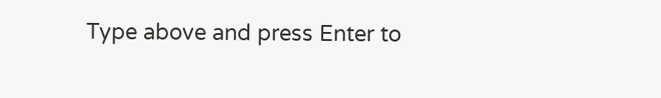Type above and press Enter to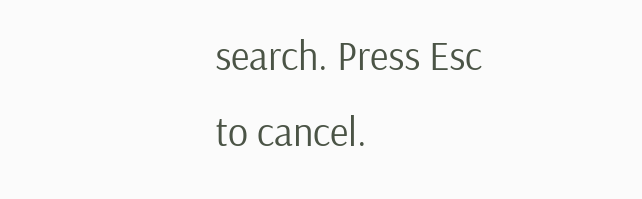search. Press Esc to cancel.